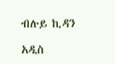ብሉይ ኪዳን

አዲስ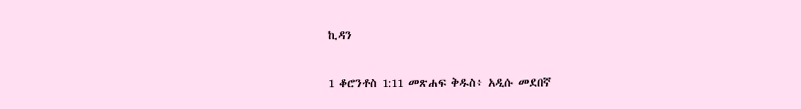ኪዳን

1 ቆሮንቶስ 1:11 መጽሐፍ ቅዱስ፥ አዲሱ መደበኛ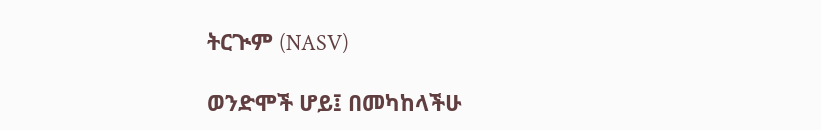ትርጒም (NASV)

ወንድሞች ሆይ፤ በመካከላችሁ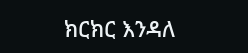ክርክር እንዳለ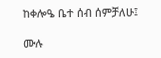ከቀሎዔ ቤተ ሰብ ሰምቻለሁ፤

ሙሉ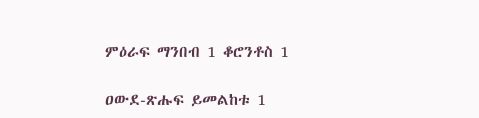ምዕራፍ ማንበብ 1 ቆሮንቶስ 1

ዐውደ-ጽሑፍ ይመልከቱ 1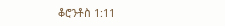ቆሮንቶስ 1:11